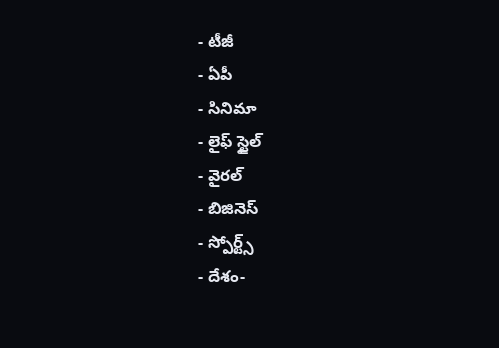- టీజీ
- ఏపీ
- సినిమా
- లైఫ్ స్టైల్
- వైరల్
- బిజినెస్
- స్పోర్ట్స్
- దేశం-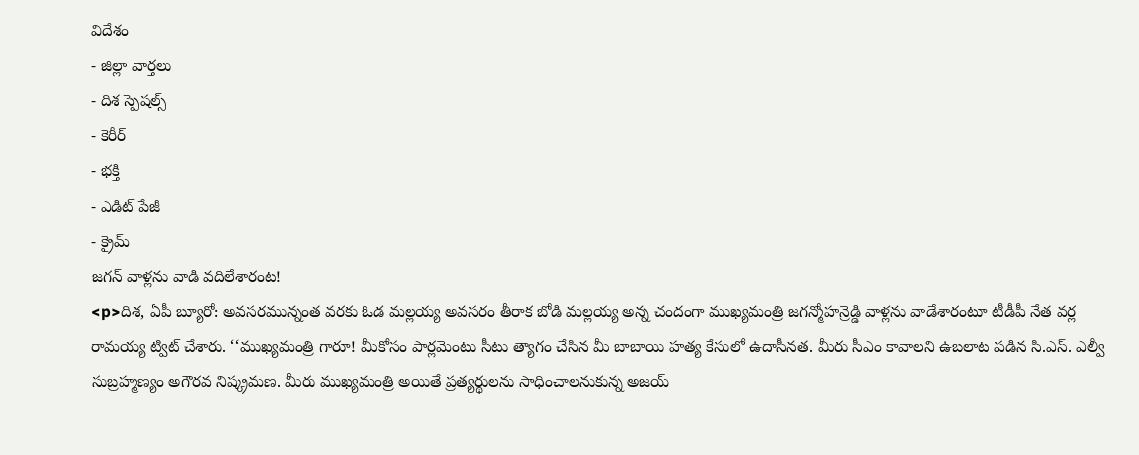విదేశం
- జిల్లా వార్తలు
- దిశ స్పెషల్స్
- కెరీర్
- భక్తి
- ఎడిట్ పేజీ
- క్రైమ్
జగన్ వాళ్లను వాడి వదిలేశారంట!
<p>దిశ, ఏపీ బ్యూరో: అవసరమున్నంత వరకు ఓడ మల్లయ్య అవసరం తీరాక బోడి మల్లయ్య అన్న చందంగా ముఖ్యమంత్రి జగన్మోహన్రెడ్డి వాళ్లను వాడేశారంటూ టీడీపీ నేత వర్ల రామయ్య ట్విట్ చేశారు. ‘‘ముఖ్యమంత్రి గారూ! మీకోసం పార్లమెంటు సీటు త్యాగం చేసిన మీ బాబాయి హత్య కేసులో ఉదాసీనత. మీరు సీఎం కావాలని ఉబలాట పడిన సి.ఎస్. ఎల్వీ సుబ్రహ్మణ్యం అగౌరవ నిష్క్రమణ. మీరు ముఖ్యమంత్రి అయితే ప్రత్యర్థులను సాధించాలనుకున్న అజయ్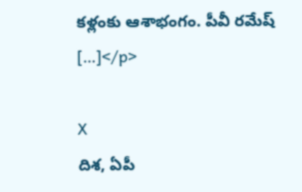కళ్లంకు ఆశాభంగం. పీవీ రమేష్ […]</p>

X
దిశ, ఏపీ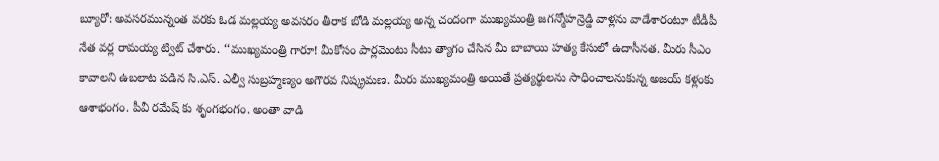బ్యూరో: అవసరమున్నంత వరకు ఓడ మల్లయ్య అవసరం తీరాక బోడి మల్లయ్య అన్న చందంగా ముఖ్యమంత్రి జగన్మోహన్రెడ్డి వాళ్లను వాడేశారంటూ టీడీపీ నేత వర్ల రామయ్య ట్విట్ చేశారు. ‘‘ముఖ్యమంత్రి గారూ! మీకోసం పార్లమెంటు సీటు త్యాగం చేసిన మీ బాబాయి హత్య కేసులో ఉదాసీనత. మీరు సీఎం కావాలని ఉబలాట పడిన సి.ఎస్. ఎల్వీ సుబ్రహ్మణ్యం అగౌరవ నిష్క్రమణ. మీరు ముఖ్యమంత్రి అయితే ప్రత్యర్థులను సాధించాలనుకున్న అజయ్ కళ్లంకు ఆశాభంగం. పీవీ రమేష్ కు శృంగభంగం. అంతా వాడి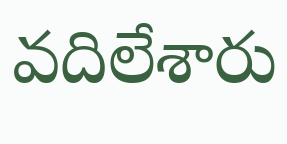వదిలేశారు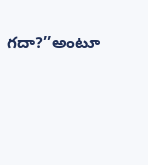గదా?’’అంటూ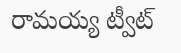రామయ్య ట్వీట్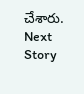చేశారు.
Next Story